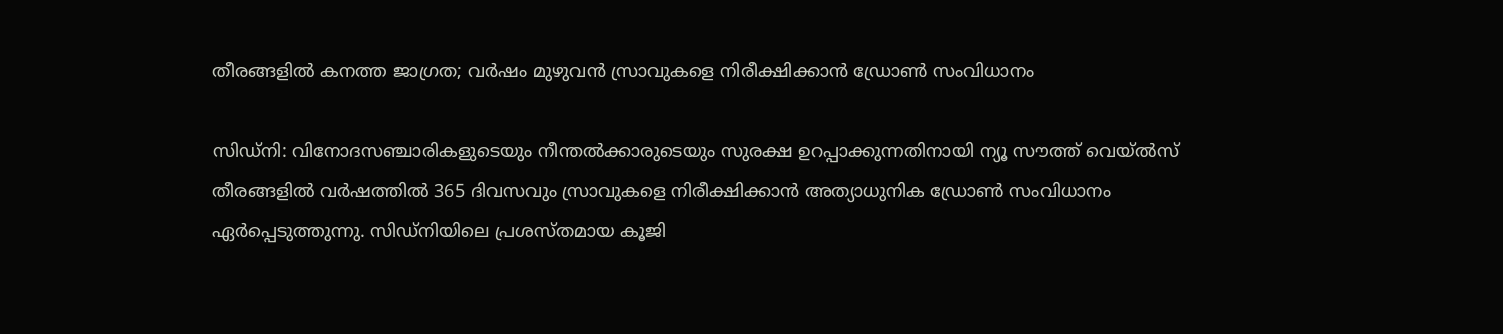തീരങ്ങളിൽ കനത്ത ജാഗ്രത; വർഷം മുഴുവൻ സ്രാവുകളെ നിരീക്ഷിക്കാൻ ഡ്രോൺ സംവിധാനം

സിഡ്നി: വിനോദസഞ്ചാരികളുടെയും നീന്തൽക്കാരുടെയും സുരക്ഷ ഉറപ്പാക്കുന്നതിനായി ന്യൂ സൗത്ത് വെയ്ൽസ് തീരങ്ങളിൽ വർഷത്തിൽ 365 ദിവസവും സ്രാവുകളെ നിരീക്ഷിക്കാൻ അത്യാധുനിക ഡ്രോൺ സംവിധാനം ഏർപ്പെടുത്തുന്നു. സിഡ്നിയിലെ പ്രശസ്തമായ കൂജി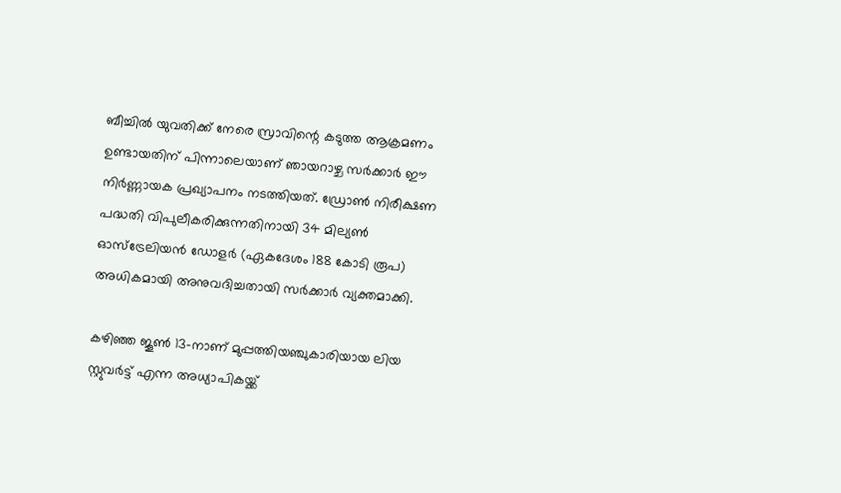ബീച്ചിൽ യുവതിക്ക് നേരെ സ്രാവിന്റെ കടുത്ത ആക്രമണം ഉണ്ടായതിന് പിന്നാലെയാണ് ഞായറാഴ്ച സർക്കാർ ഈ നിർണ്ണായക പ്രഖ്യാപനം നടത്തിയത്. ഡ്രോൺ നിരീക്ഷണ പദ്ധതി വിപുലീകരിക്കുന്നതിനായി 34 മില്യൺ ഓസ്‌ട്രേലിയൻ ഡോളർ (ഏകദേശം 188 കോടി രൂപ) അധികമായി അനുവദിച്ചതായി സർക്കാർ വ്യക്തമാക്കി.

കഴിഞ്ഞ ജൂൺ 13-നാണ് മുപ്പത്തിയഞ്ചുകാരിയായ ലിയ സ്റ്റുവർട്ട് എന്ന അധ്യാപികയ്ക്ക്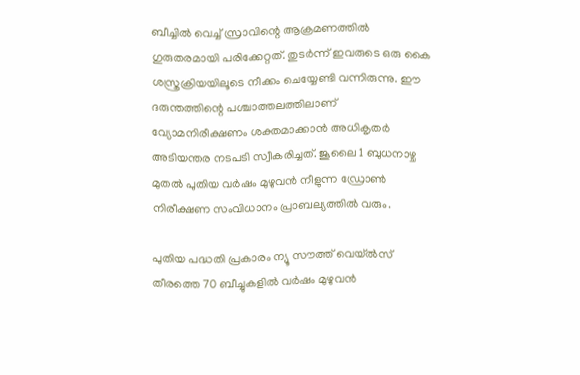ബീച്ചിൽ വെച്ച് സ്രാവിന്റെ ആക്രമണത്തിൽ ഗുരുതരമായി പരിക്കേറ്റത്. തുടർന്ന് ഇവരുടെ ഒരു കൈ ശസ്ത്രക്രിയയിലൂടെ നീക്കം ചെയ്യേണ്ടി വന്നിരുന്നു. ഈ ദരുന്തത്തിന്റെ പശ്ചാത്തലത്തിലാണ് വ്യോമനിരീക്ഷണം ശക്തമാക്കാൻ അധികൃതർ അടിയന്തര നടപടി സ്വീകരിച്ചത്. ജൂലൈ 1 ബുധനാഴ്ച മുതൽ പുതിയ വർഷം മുഴുവൻ നീളുന്ന ഡ്രോൺ നിരീക്ഷണ സംവിധാനം പ്രാബല്യത്തിൽ വരും.

പുതിയ പദ്ധതി പ്രകാരം ന്യൂ സൗത്ത് വെയ്ൽസ് തീരത്തെ 70 ബീച്ചുകളിൽ വർഷം മുഴുവൻ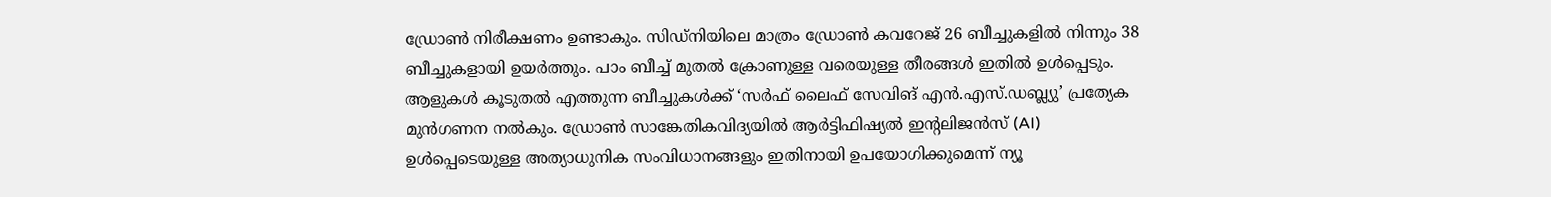ഡ്രോൺ നിരീക്ഷണം ഉണ്ടാകും. സിഡ്നിയിലെ മാത്രം ഡ്രോൺ കവറേജ് 26 ബീച്ചുകളിൽ നിന്നും 38 ബീച്ചുകളായി ഉയർത്തും. പാം ബീച്ച് മുതൽ ക്രോണുള്ള വരെയുള്ള തീരങ്ങൾ ഇതിൽ ഉൾപ്പെടും. ആളുകൾ കൂടുതൽ എത്തുന്ന ബീച്ചുകൾക്ക് ‘സർഫ് ലൈഫ് സേവിങ് എൻ.എസ്.ഡബ്ല്യു’ പ്രത്യേക മുൻഗണന നൽകും. ഡ്രോൺ സാങ്കേതികവിദ്യയിൽ ആർട്ടിഫിഷ്യൽ ഇന്റലിജൻസ് (AI) ഉൾപ്പെടെയുള്ള അത്യാധുനിക സംവിധാനങ്ങളും ഇതിനായി ഉപയോഗിക്കുമെന്ന് ന്യൂ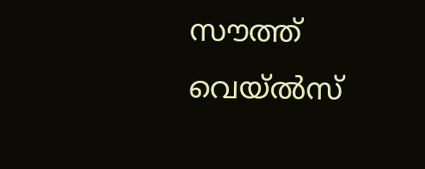സൗത്ത് വെയ്ൽസ്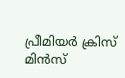പ്രീമിയർ ക്രിസ് മിൻസ്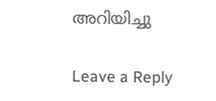അറിയിച്ചു

Leave a Reply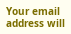Your email address will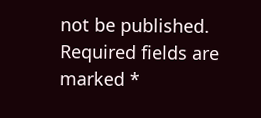not be published. Required fields are marked *